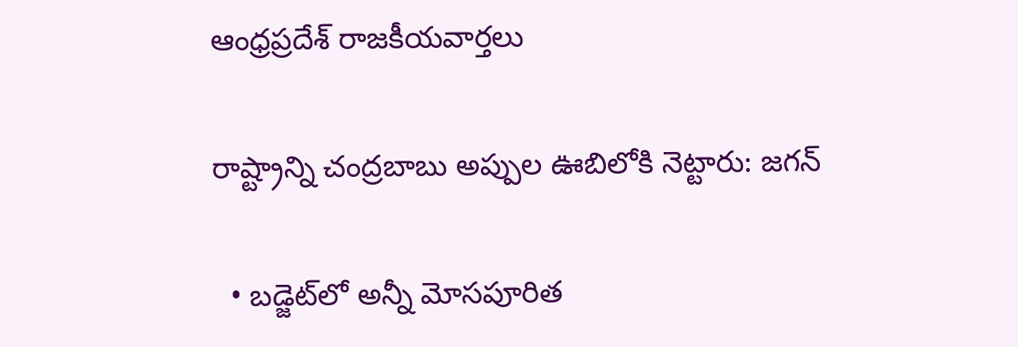ఆంధ్రప్రదేశ్ రాజకీయవార్తలు

రాష్ట్రాన్ని చంద్రబాబు అప్పుల ఊబిలోకి నెట్టారు: జగన్

  • బడ్జెట్‌లో అన్నీ మోసపూరిత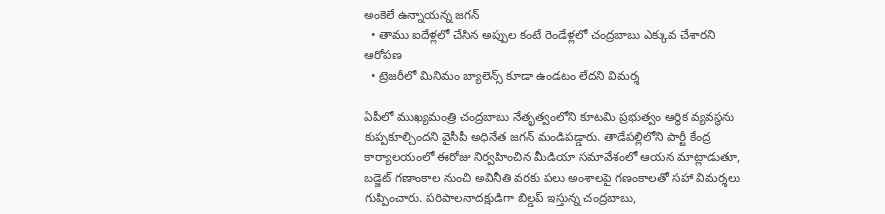అంకెలే ఉన్నాయన్న జగన్
  • తాము ఐదేళ్లలో చేసిన అప్పుల కంటే రెండేళ్లలో చంద్రబాబు ఎక్కువ చేశారని ఆరోపణ
  • ట్రెజరీలో మినిమం బ్యాలెన్స్ కూడా ఉండటం లేదని విమర్శ

ఏపీలో ముఖ్యమంత్రి చంద్రబాబు నేతృత్వంలోని కూటమి ప్రభుత్వం ఆర్థిక వ్యవస్థను కుప్పకూల్చిందని వైసీపీ అధినేత జగన్ మండిపడ్డారు. తాడేపల్లిలోని పార్టీ కేంద్ర కార్యాలయంలో ఈరోజు నిర్వహించిన మీడియా సమావేశంలో ఆయన మాట్లాడుతూ, బడ్జెట్ గణాంకాల నుంచి అవినీతి వరకు పలు అంశాలపై గణంకాలతో సహా విమర్శలు గుప్పించారు. పరిపాలనాదక్షుడిగా బిల్డప్ ఇస్తున్న చంద్రబాబు,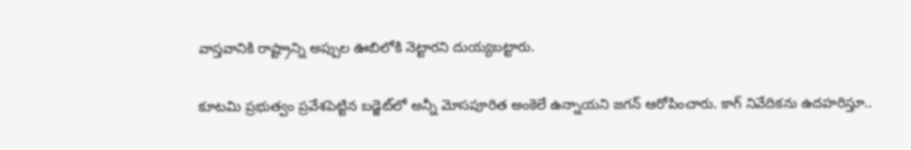వాస్తవానికి రాష్ట్రాన్ని అప్పుల ఊబిలోకి నెట్టారని దుయ్యబట్టారు.

కూటమి ప్రభుత్వం ప్రవేశపెట్టిన బడ్జెట్‌లో అన్నీ మోసపూరిత అంకెలే ఉన్నాయని జగన్ ఆరోపించారు. కాగ్ నివేదికను ఉదహరిస్తూ..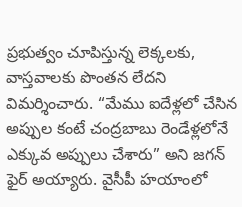ప్రభుత్వం చూపిస్తున్న లెక్కలకు, వాస్తవాలకు పొంతన లేదని విమర్శించారు. “మేము ఐదేళ్లలో చేసిన అప్పుల కంటే చంద్రబాబు రెండేళ్లలోనే ఎక్కువ అప్పులు చేశారు” అని జగన్ ఫైర్ అయ్యారు. వైసీపీ హయాంలో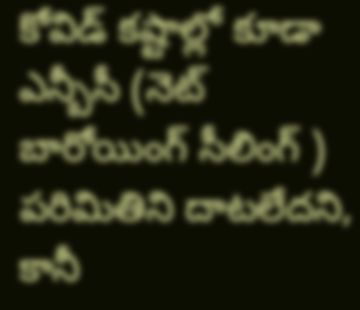కోవిడ్ కష్టాల్లో కూడా ఎన్బీసీ (నెట్ బారోయింగ్ సీలింగ్ ) పరిమితిని దాటలేదని, కానీ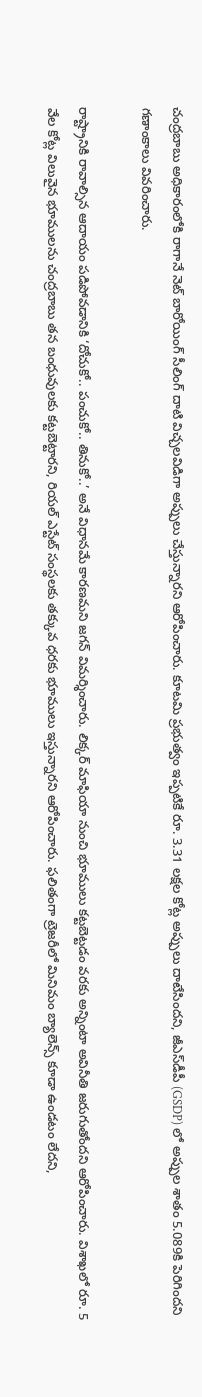చంద్రబాబు అధికారంలోకి రాగానే నెట్ బారోయింగ్ సీలింగ్ దాటి విచ్చలవిడిగా అప్పులు చేస్తున్నారని ఆరోపించారు. కూటమి ప్రభుత్వం ఇప్పటికే రూ. 3.31 లక్షల కోట్ల అప్పులు దాటేసిందని, జీఎస్‌డీపీ (GSDP) లో అప్పుల శాతం 5.089కి పెరిగిందని గణాంకాలు వివరించారు.

రాష్ట్రానికి రావాల్సిన ఆదాయం పడిపోవడానికి ‘దోచుకో.. పంచుకో.. తినుకో..’ అనే విధానమే కారణమని జగన్ విమర్శించారు. లిక్కర్ మాఫియా నుంచి భూములు కట్టబెట్టడం వరకు అన్నింటా అవినీతి జరుగుతోందని ఆరోపించారు. విశాఖలో రూ. 5 వేల కోట్ల విలువైన భూములను చంద్రబాబు తన బంధువులకు కట్టబెట్టారని, రియల్ ఎస్టేట్ సంస్థలకు తక్కువ ధరకు భూములు ఇస్తున్నారని ఆరోపించారు. ఫలితంగా ట్రెజరీలో మినిమం బ్యాలెన్స్ కూడా ఉండటం లేదని,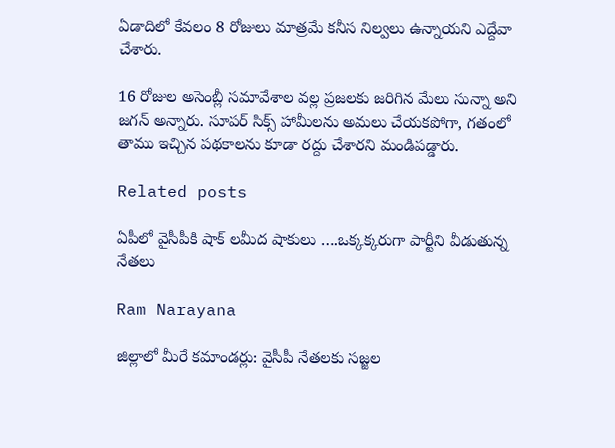ఏడాదిలో కేవలం 8 రోజులు మాత్రమే కనీస నిల్వలు ఉన్నాయని ఎద్దేవా చేశారు.

16 రోజుల అసెంబ్లీ సమావేశాల వల్ల ప్రజలకు జరిగిన మేలు సున్నా అని జగన్ అన్నారు. సూపర్ సిక్స్ హామీలను అమలు చేయకపోగా, గతంలో తాము ఇచ్చిన పథకాలను కూడా రద్దు చేశారని మండిపడ్డారు.

Related posts

ఏపీలో వైసీపీకి షాక్ లమీద షాకులు ….ఒక్కక్కరుగా పార్టీని వీడుతున్న నేతలు

Ram Narayana

జిల్లాలో మీరే కమాండర్లు: వైసీపీ నేతలకు సజ్జల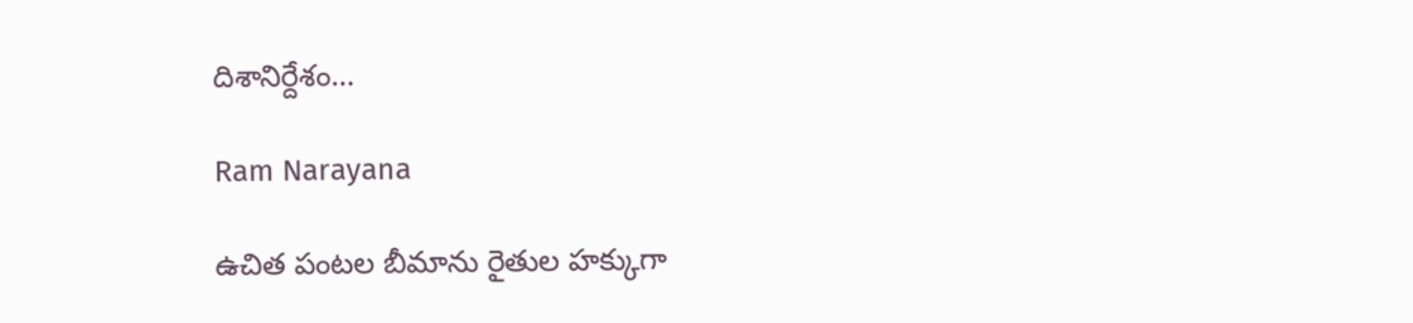దిశానిర్దేశం…

Ram Narayana

ఉచిత పంటల బీమాను రైతుల హక్కుగా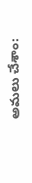అమలు చేశాం: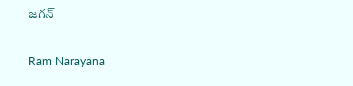జగన్

Ram Narayana